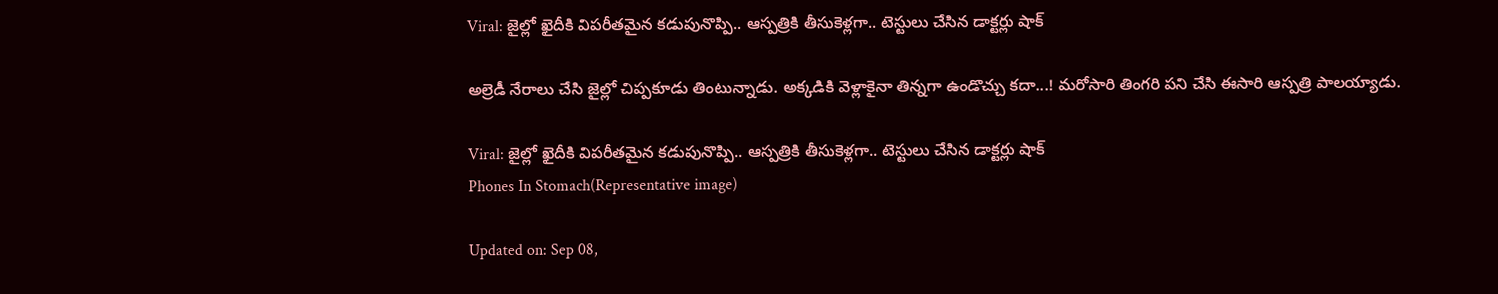Viral: జైల్లో ఖైదీకి విపరీతమైన కడుపునొప్పి.. ఆస్పత్రికి తీసుకెళ్లగా.. టెస్టులు చేసిన డాక్టర్లు షాక్

అల్రెడీ నేరాలు చేసి జైల్లో చిప్పకూడు తింటున్నాడు. అక్కడికి వెళ్లాకైనా తిన్నగా ఉండొచ్చు కదా...! మరోసారి తింగరి పని చేసి ఈసారి ఆస్పత్రి పాలయ్యాడు.

Viral: జైల్లో ఖైదీకి విపరీతమైన కడుపునొప్పి.. ఆస్పత్రికి తీసుకెళ్లగా.. టెస్టులు చేసిన డాక్టర్లు షాక్
Phones In Stomach(Representative image)

Updated on: Sep 08,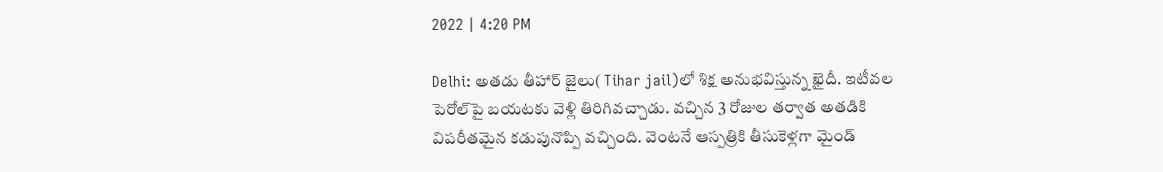2022 | 4:20 PM

Delhi: అతడు తీహార్ జైలు( Tihar jail)లో శిక్ష అనుభవిస్తున్న ఖైదీ. ఇటీవల పెరోల్‌పై బయటకు వెళ్లి తిరిగివచ్చాడు. వచ్చిన 3 రోజుల తర్వాత అతడికి విపరీతమైన కడుపునొప్పి వచ్చింది. వెంటనే ఆస్పత్రికి తీసుకెళ్లగా మైండ్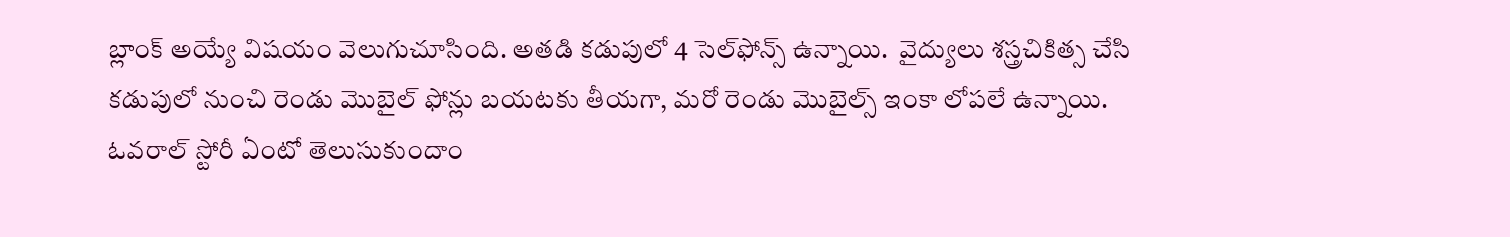బ్లాంక్ అయ్యే విషయం వెలుగుచూసింది. అతడి కడుపులో 4 సెల్‌ఫోన్స్ ఉన్నాయి.  వైద్యులు శస్త్రచికిత్స చేసి కడుపులో నుంచి రెండు మొబైల్ ఫోన్లు బయటకు తీయగా, మరో రెండు మొబైల్స్ ఇంకా లోపలే ఉన్నాయి. ఓవరాల్ స్టోరీ ఏంటో తెలుసుకుందాం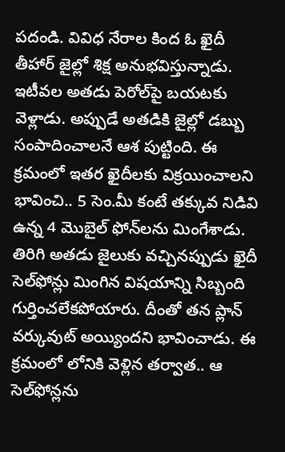పదండి. వివిధ నేరాల కింద ఓ ఖైదీ తీహార్‌ జైల్లో శిక్ష అనుభవిస్తున్నాడు. ఇటీవల అతడు పెరోల్‌పై బయటకు వెళ్లాడు. అప్పుడే అతడికి జైల్లో డబ్బు సంపాదించాలనే ఆశ పుట్టింది. ఈ క్రమంలో ఇతర ఖైదీలకు విక్రయించాలని భావించి.. 5 సెం.మీ కంటే తక్కువ నిడివి ఉన్న 4 మొబైల్ ఫోన్‌లను మింగేశాడు. తిరిగి అతడు జైలుకు వచ్చినప్పుడు ఖైదీ సెల్‌ఫోన్లు మింగిన విషయాన్ని సిబ్బంది గుర్తించలేకపోయారు. దీంతో తన ప్లాన్ వర్కువుట్ అయ్యిందని భావించాడు. ఈ క్రమంలో లోనికి వెళ్లిన తర్వాత.. ఆ సెల్‌ఫోన్లను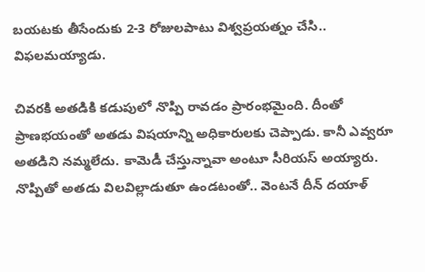బయటకు తీసేందుకు 2-3 రోజులపాటు విశ్వప్రయత్నం చేసి.. విఫలమయ్యాడు.

చివరకి అతడికి కడుపులో నొప్పి రావడం ప్రారంభమైంది. దీంతో ప్రాణభయంతో అతడు విషయాన్ని అధికారులకు చెప్పాడు. కానీ ఎవ్వరూ అతడిని నమ్మలేదు. కామెడీ చేస్తున్నావా అంటూ సీరియస్ అయ్యారు. నొప్పితో అతడు విలవిల్లాడుతూ ఉండటంతో.. వెంటనే దీన్ దయాళ్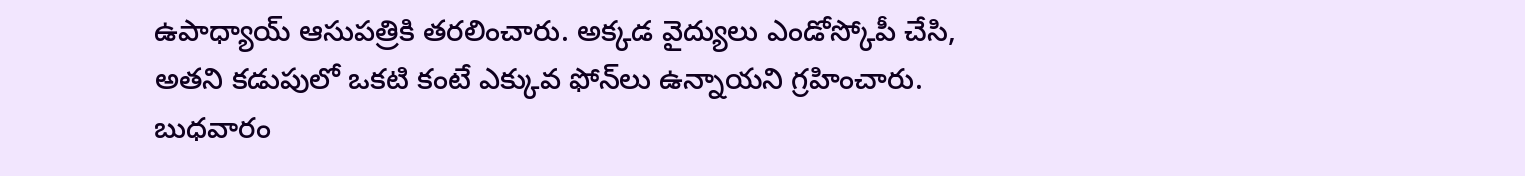ఉపాధ్యాయ్ ఆసుపత్రికి తరలించారు. అక్కడ వైద్యులు ఎండోస్కోపీ చేసి, అతని కడుపులో ఒకటి కంటే ఎక్కువ ఫోన్‌లు ఉన్నాయని గ్రహించారు. బుధవారం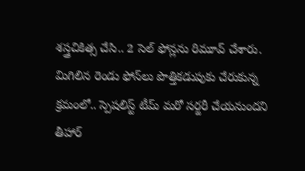శస్త్రచికిత్స చేసి.. 2 సెల్ ఫోన్లను రిమూవ్ చేశారు. మిగిలిన రెండు ఫోన్‌లు పొత్తికడుపుకు చేరుకున్న క్రమంలో.. స్పెషలిస్ట్‌ టీమ్ మరో సర్జరీ చేయనుందని తీహార్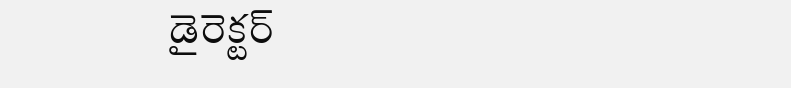డైరెక్టర్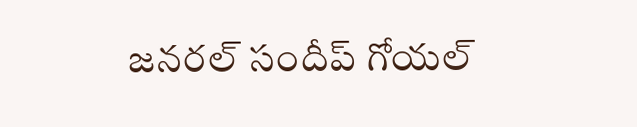జనరల్ సందీప్ గోయల్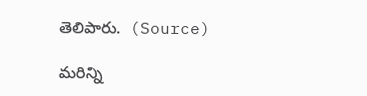తెలిపారు.  (Source)

మరిన్ని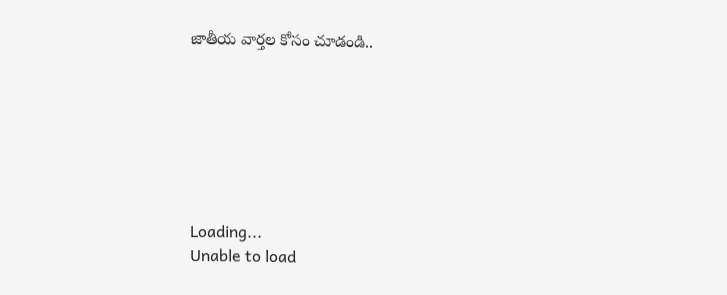జాతీయ వార్తల కోసం చూడండి..







Loading...
Unable to load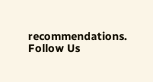recommendations.
Follow Us